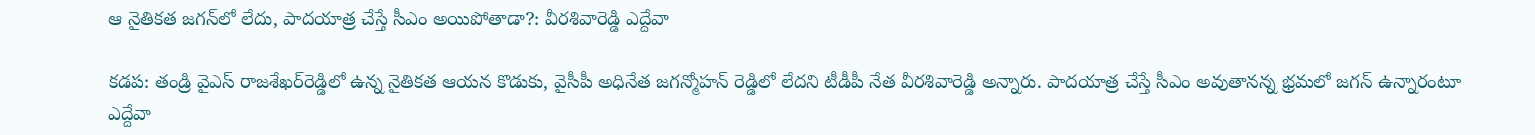ఆ నైతికత జగన్‌లో లేదు, పాదయాత్ర చేస్తే సీఎం అయిపోతాడా?: వీరశివారెడ్డి ఎద్దేవా

కడప: తండ్రి వైఎస్‌ రాజశేఖర్‌రెడ్డిలో ఉన్న నైతికత ఆయన కొడుకు, వైసీపీ అధినేత జగన్మోహన్ రెడ్డిలో లేదని టీడీపీ నేత వీరశివారెడ్డి అన్నారు. పాదయాత్ర చేస్తే సీఎం అవుతానన్న భ్రమలో జగన్ ఉన్నారంటూ ఎద్దేవా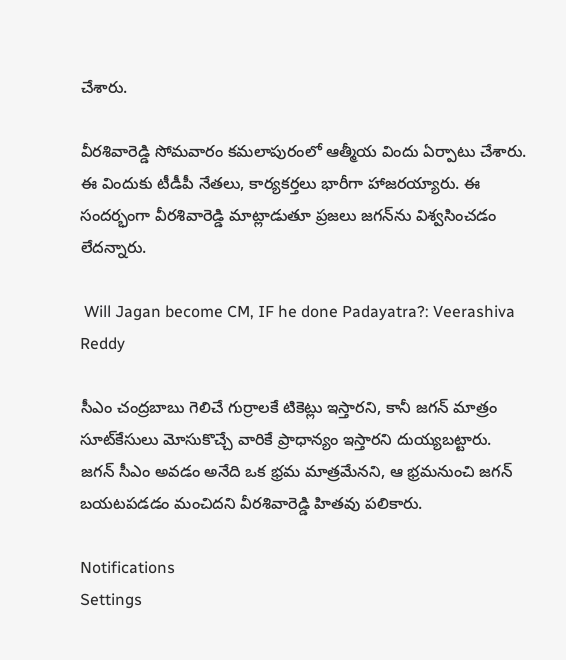చేశారు.

వీరశివారెడ్డి సోమవారం కమలాపురంలో ఆత్మీయ విందు ఏర్పాటు చేశారు. ఈ విందుకు టీడీపీ నేతలు, కార్యకర్తలు భారీగా హాజరయ్యారు. ఈ సందర్భంగా వీరశివారెడ్డి మాట్లాడుతూ ప్రజలు జగన్‌ను విశ్వసించడం లేదన్నారు.

 Will Jagan become CM, IF he done Padayatra?: Veerashiva Reddy

సీఎం చంద్రబాబు గెలిచే గుర్రాలకే టికెట్లు ఇస్తారని, కానీ జగన్ మాత్రం సూట్‌కేసులు మోసుకొచ్చే వారికే ప్రాధాన్యం ఇస్తారని దుయ్యబట్టారు. జగన్ సీఎం అవడం అనేది ఒక భ్రమ మాత్రమేనని, ఆ భ్రమనుంచి జగన్ బయటపడడం మంచిదని వీరశివారెడ్డి హితవు పలికారు.

Notifications
Settings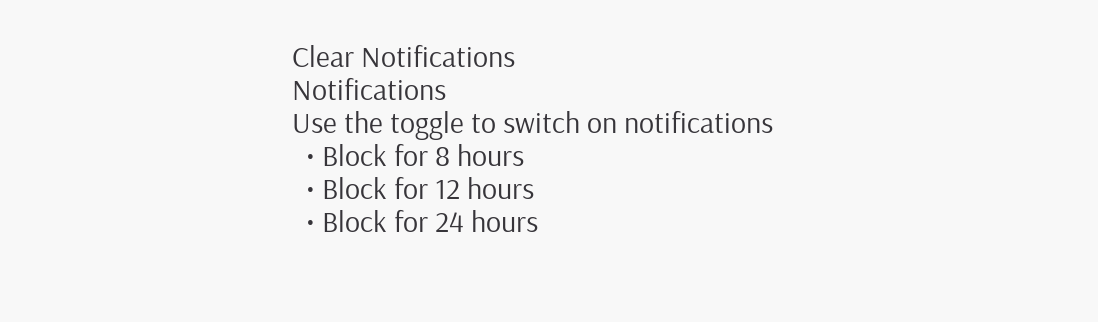Clear Notifications
Notifications
Use the toggle to switch on notifications
  • Block for 8 hours
  • Block for 12 hours
  • Block for 24 hours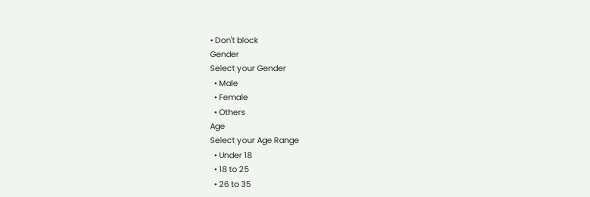• Don't block
Gender
Select your Gender
  • Male
  • Female
  • Others
Age
Select your Age Range
  • Under 18
  • 18 to 25
  • 26 to 35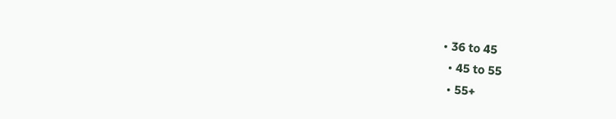• 36 to 45
  • 45 to 55
  • 55+